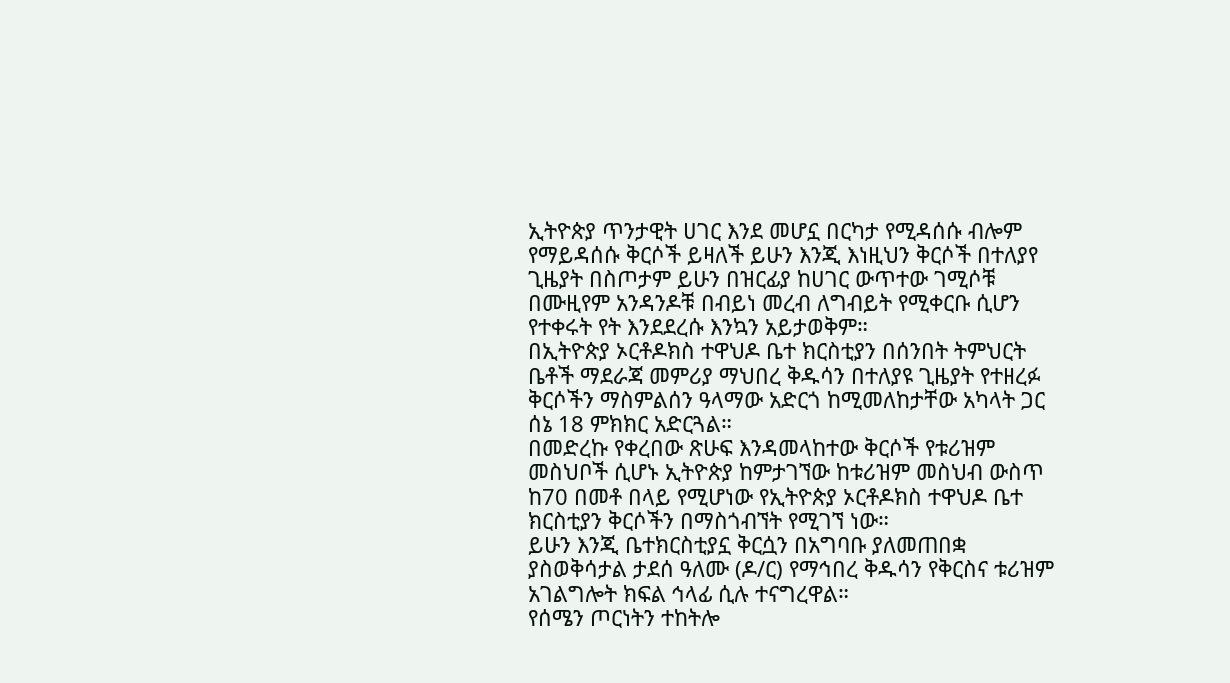ኢትዮጵያ ጥንታዊት ሀገር እንደ መሆኗ በርካታ የሚዳሰሱ ብሎም የማይዳሰሱ ቅርሶች ይዛለች ይሁን እንጂ እነዚህን ቅርሶች በተለያየ ጊዜያት በስጦታም ይሁን በዝርፊያ ከሀገር ውጥተው ገሚሶቹ በሙዚየም አንዳንዶቹ በብይነ መረብ ለግብይት የሚቀርቡ ሲሆን የተቀሩት የት እንደደረሱ እንኳን አይታወቅም።
በኢትዮጵያ ኦርቶዶክስ ተዋህዶ ቤተ ክርስቲያን በሰንበት ትምህርት ቤቶች ማደራጃ መምሪያ ማህበረ ቅዱሳን በተለያዩ ጊዜያት የተዘረፉ ቅርሶችን ማስምልሰን ዓላማው አድርጎ ከሚመለከታቸው አካላት ጋር ሰኔ 18 ምክክር አድርጓል።
በመድረኩ የቀረበው ጽሁፍ እንዳመላከተው ቅርሶች የቱሪዝም መስህቦች ሲሆኑ ኢትዮጵያ ከምታገኘው ከቱሪዝም መስህብ ውስጥ ከ70 በመቶ በላይ የሚሆነው የኢትዮጵያ ኦርቶዶክስ ተዋህዶ ቤተ ክርስቲያን ቅርሶችን በማስጎብኘት የሚገኘ ነው።
ይሁን እንጂ ቤተክርስቲያኗ ቅርሷን በአግባቡ ያለመጠበቋ ያስወቅሳታል ታደሰ ዓለሙ (ዶ/ር) የማኅበረ ቅዱሳን የቅርስና ቱሪዝም አገልግሎት ክፍል ኅላፊ ሲሉ ተናግረዋል።
የሰሜን ጦርነትን ተከትሎ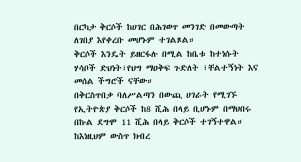በርካታ ቅርሶች ከሀገር በሕገወጥ መንገድ በመውጣት ለገበያ እየቀረቡ መሆኑም ተገልጾል።
ቅርሶች እንዴት ይዘርፋሉ በሚል ከቤቱ ከተነሱት ሃሳቦች ድህነት፣የህግ ማዐቅፍ ጉድለት ፣ቸልተኝነት እና መሰል ችግሮች ናቸው።
በቅርስጥበቃ ባለሥልጣን በውጪ ሀገራት የሚገኙ የኢትዮጵያ ቅርሶች ከ8 ሺሕ በላይ ቢሆኑም በማህበሩ በኩል ደግሞ 11 ሺሕ በላይ ቅርሶች ተገኝተዋል።
ከእነዚህም ውስጥ ክብረ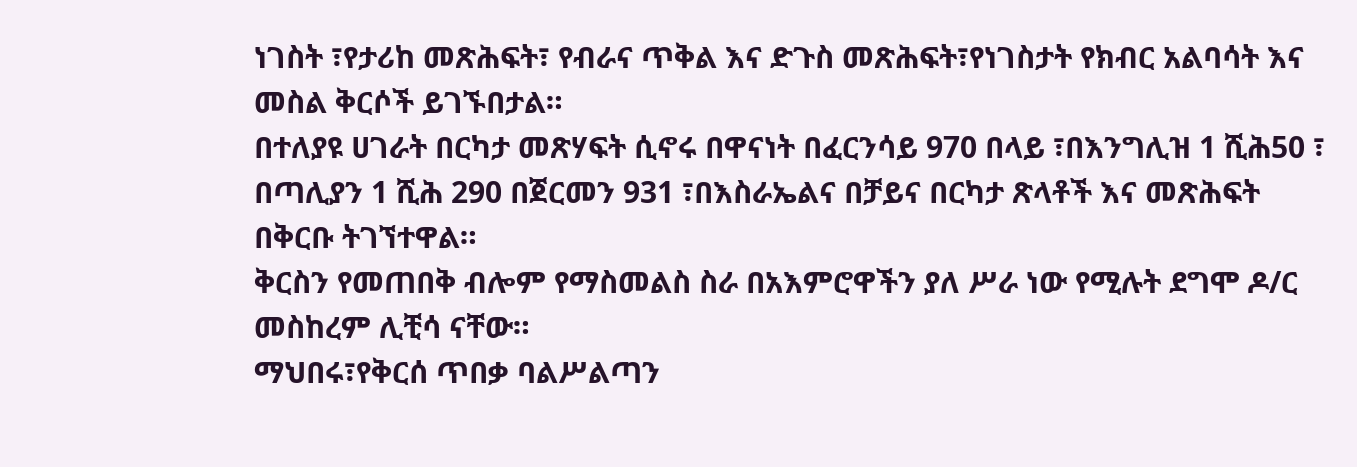ነገስት ፣የታሪከ መጽሕፍት፣ የብራና ጥቅል እና ድጉስ መጽሕፍት፣የነገስታት የክብር አልባሳት እና መስል ቅርሶች ይገኙበታል።
በተለያዩ ሀገራት በርካታ መጽሃፍት ሲኖሩ በዋናነት በፈርንሳይ 970 በላይ ፣በእንግሊዝ 1 ሺሕ50 ፣ በጣሊያን 1 ሺሕ 290 በጀርመን 931 ፣በእስራኤልና በቻይና በርካታ ጽላቶች እና መጽሕፍት በቅርቡ ትገኘተዋል።
ቅርስን የመጠበቅ ብሎም የማስመልስ ስራ በአእምሮዋችን ያለ ሥራ ነው የሚሉት ደግሞ ዶ/ር መስከረም ሊቺሳ ናቸው።
ማህበሩ፣የቅርሰ ጥበቃ ባልሥልጣን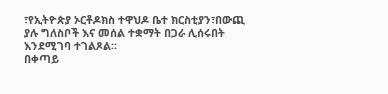፣የኢትዮጵያ ኦርቶዶክስ ተዋህዶ ቤተ ክርስቲያን፣በውጪ ያሉ ግለስቦች እና መሰል ተቋማት በጋራ ሊሰሩበት እንደሚገባ ተገልጾል።
በቀጣይ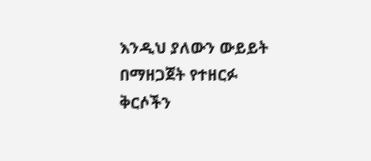እንዲህ ያለውን ውይይት በማዘጋጀት የተዘርፉ ቅርሶችን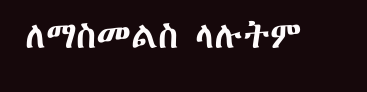ለማስመልስ ላሉትም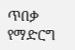ጥበቃ የማድርግ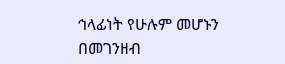ኅላፊነት የሁሉም መሆኑን በመገንዘብ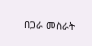በጋራ መስራት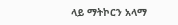ላይ ማትኮርን አላማ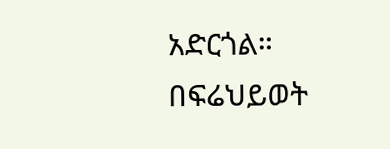አድርጎል።
በፍሬህይወት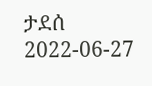ታደሰ
2022-06-27